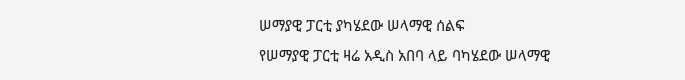ሠማያዊ ፓርቲ ያካሄደው ሠላማዊ ሰልፍ
የሠማያዊ ፓርቲ ዛሬ አዲስ አበባ ላይ ባካሄደው ሠላማዊ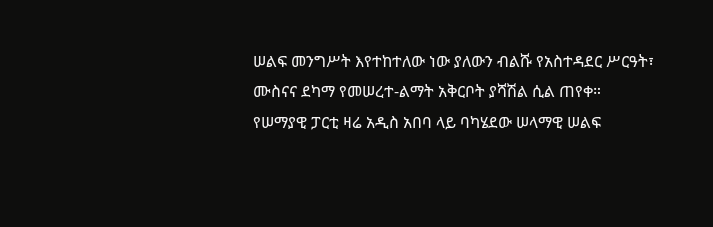ሠልፍ መንግሥት እየተከተለው ነው ያለውን ብልሹ የአስተዳደር ሥርዓት፣ ሙስናና ደካማ የመሠረተ-ልማት አቅርቦት ያሻሽል ሲል ጠየቀ።
የሠማያዊ ፓርቲ ዛሬ አዲስ አበባ ላይ ባካሄደው ሠላማዊ ሠልፍ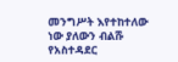መንግሥት እየተከተለው ነው ያለውን ብልሹ የአስተዳደር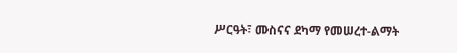ሥርዓት፣ ሙስናና ደካማ የመሠረተ-ልማት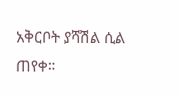አቅርቦት ያሻሽል ሲል ጠየቀ።